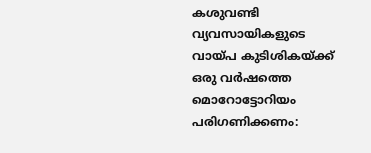കശുവണ്ടി വ്യവസായികളുടെ വായ്പ കുടിശികയ്ക്ക് ഒരു വര്‍ഷത്തെ മൊറോട്ടോറിയം പരിഗണിക്കണം: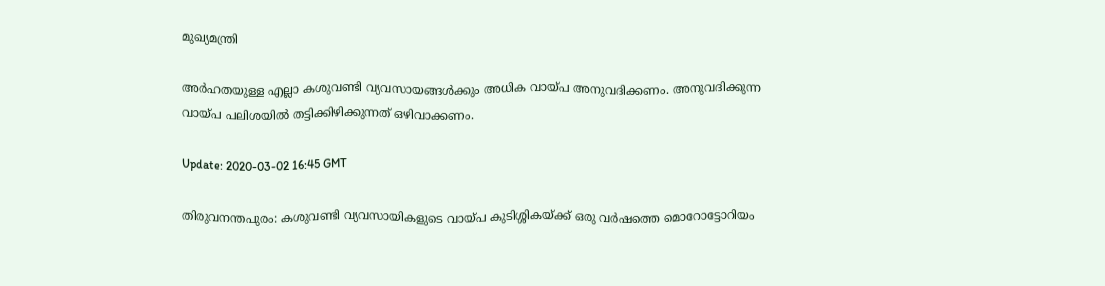മുഖ്യമന്ത്രി

അര്‍ഹതയുള്ള എല്ലാ കശുവണ്ടി വ്യവസായങ്ങള്‍ക്കും അധിക വായ്പ അനുവദിക്കണം. അനുവദിക്കുന്ന വായ്പ പലിശയില്‍ തട്ടിക്കിഴിക്കുന്നത് ഒഴിവാക്കണം.

Update: 2020-03-02 16:45 GMT

തിരുവനന്തപുരം: കശുവണ്ടി വ്യവസായികളുടെ വായ്പ കുടിശ്ശികയ്ക്ക് ഒരു വര്‍ഷത്തെ മൊറോട്ടോറിയം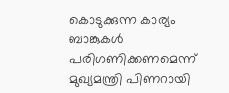കൊടുക്കുന്ന കാര്യം ബാങ്കുകള്‍ പരിഗണിക്കണമെന്ന് മുഖ്യമന്ത്രി പിണറായി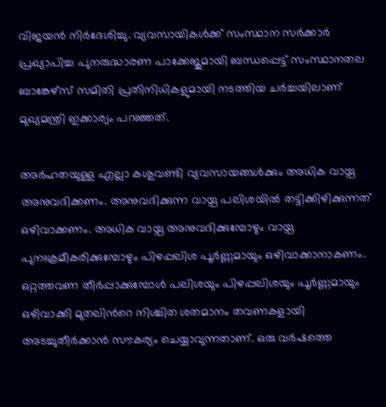വിജയന്‍ നിര്‍ദേശിച്ചു. വ്യവസായികള്‍ക്ക് സംസ്ഥാന സര്‍ക്കാര്‍ പ്രഖ്യാപിച്ച പുനരുദ്ധാരണ പാക്കേജുമായി ബന്ധപ്പെട്ട് സംസ്ഥാനതല ബാങ്കേഴ്സ് സമിതി പ്രതിനിധികളുമായി നടത്തിയ ചര്‍ച്ചയിലാണ് മുഖ്യമന്ത്രി ഇക്കാര്യം പറഞ്ഞത്.

അര്‍ഹതയുള്ള എല്ലാ കശുവണ്ടി വ്യവസായങ്ങള്‍ക്കും അധിക വായ്പ അനുവദിക്കണം. അനുവദിക്കുന്ന വായ്പ പലിശയില്‍ തട്ടിക്കിഴിക്കുന്നത് ഒഴിവാക്കണം. അധിക വായ്പ അനുവദിക്കുമ്പോഴും വായ്പ പുനഃക്രമീകരിക്കുമ്പോഴും പിഴപ്പലിശ പൂര്‍ണ്ണമായും ഒഴിവാക്കാനാകണം. ഒറ്റത്തവണ തീര്‍പ്പാക്കുമ്പോള്‍ പലിശയും പിഴപ്പലിശയും പൂര്‍ണ്ണമായും ഒഴിവാക്കി മുതലിന്‍റെ നിശ്ചിത ശതമാനം തവണകളായി അടച്ചുതീര്‍ക്കാന്‍ സൗകര്യം ചെയ്യാവുന്നതാണ്. ഒരു വര്‍ഷത്തെ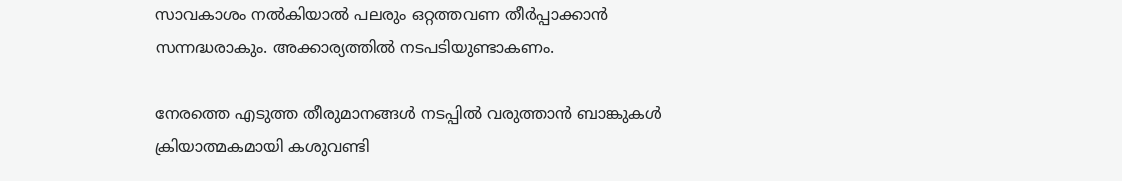സാവകാശം നല്‍കിയാല്‍ പലരും ഒറ്റത്തവണ തീര്‍പ്പാക്കാന്‍ സന്നദ്ധരാകും. അക്കാര്യത്തില്‍ നടപടിയുണ്ടാകണം.

നേരത്തെ എടുത്ത തീരുമാനങ്ങള്‍ നടപ്പില്‍ വരുത്താന്‍ ബാങ്കുകള്‍ ക്രിയാത്മകമായി കശുവണ്ടി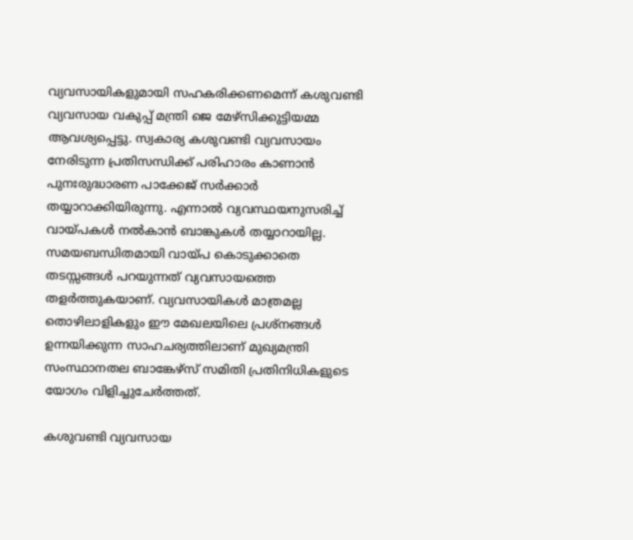വ്യവസായികളുമായി സഹകരിക്കണമെന്ന് കശുവണ്ടി വ്യവസായ വകുപ്പ് മന്ത്രി ജെ മേഴ്സിക്കുട്ടിയമ്മ ആവശ്യപ്പെട്ടു. സ്വകാര്യ കശുവണ്ടി വ്യവസായം നേരിടുന്ന പ്രതിസന്ധിക്ക് പരിഹാരം കാണാന്‍ പുനഃരുദ്ധാരണ പാക്കേജ് സര്‍ക്കാര്‍ തയ്യാറാക്കിയിരുന്നു. എന്നാല്‍ വ്യവസ്ഥയനുസരിച്ച് വായ്പകള്‍ നല്‍കാന്‍ ബാങ്കുകള്‍ തയ്യാറായില്ല. സമയബന്ധിതമായി വായ്പ കൊടുക്കാതെ തടസ്സങ്ങള്‍ പറയുന്നത് വ്യവസായത്തെ തളര്‍ത്തുകയാണ്. വ്യവസായികള്‍ മാത്രമല്ല തൊഴിലാളികളും ഈ മേഖലയിലെ പ്രശ്നങ്ങള്‍ ഉന്നയിക്കുന്ന സാഹചര്യത്തിലാണ് മുഖ്യമന്ത്രി സംസ്ഥാനതല ബാങ്കേഴ്സ് സമിതി പ്രതിനിധികളുടെ യോഗം വിളിച്ചുചേര്‍ത്തത്.

കശുവണ്ടി വ്യവസായ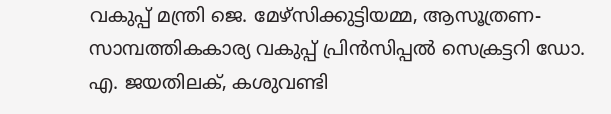വകുപ്പ് മന്ത്രി ജെ. മേഴ്സിക്കുട്ടിയമ്മ, ആസൂത്രണ-സാമ്പത്തികകാര്യ വകുപ്പ് പ്രിന്‍സിപ്പല്‍ സെക്രട്ടറി ഡോ. എ. ജയതിലക്, കശുവണ്ടി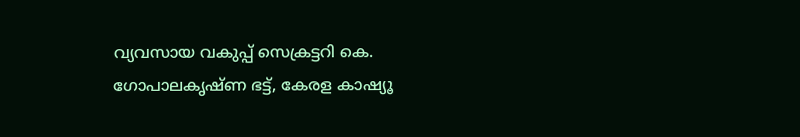വ്യവസായ വകുപ്പ് സെക്രട്ടറി കെ. ഗോപാലകൃഷ്ണ ഭട്ട്, കേരള കാഷ്യൂ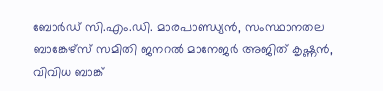ബോര്‍ഡ് സി.എം.ഡി. മാരപാണ്ഡ്യന്‍, സംസ്ഥാനതല ബാങ്കേഴ്സ് സമിതി ജനറല്‍ മാനേജര്‍ അജിത് കൃഷ്ണന്‍, വിവിധ ബാങ്ക്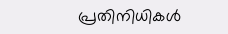പ്രതിനിധികള്‍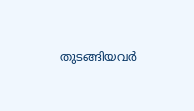തുടങ്ങിയവര്‍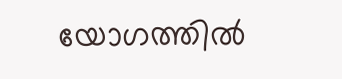യോഗത്തില്‍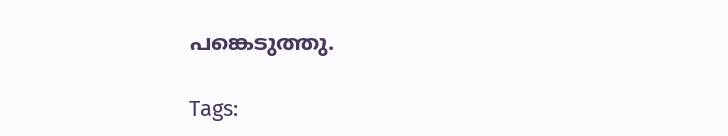പങ്കെടുത്തു.

Tags: